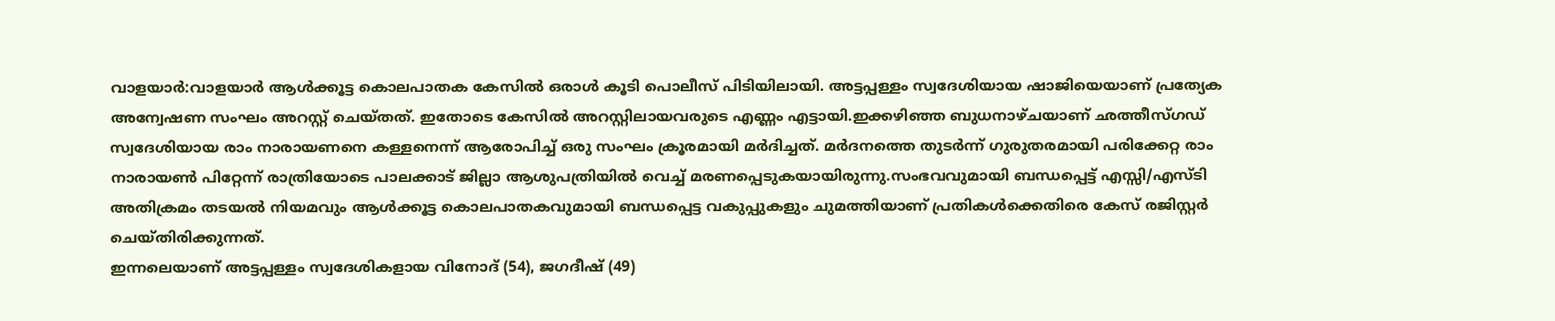വാളയാർ:വാളയാർ ആൾക്കൂട്ട കൊലപാതക കേസിൽ ഒരാൾ കൂടി പൊലീസ് പിടിയിലായി. അട്ടപ്പള്ളം സ്വദേശിയായ ഷാജിയെയാണ് പ്രത്യേക അന്വേഷണ സംഘം അറസ്റ്റ് ചെയ്തത്. ഇതോടെ കേസിൽ അറസ്റ്റിലായവരുടെ എണ്ണം എട്ടായി.ഇക്കഴിഞ്ഞ ബുധനാഴ്ചയാണ് ഛത്തീസ്ഗഡ് സ്വദേശിയായ രാം നാരായണനെ കള്ളനെന്ന് ആരോപിച്ച് ഒരു സംഘം ക്രൂരമായി മർദിച്ചത്. മർദനത്തെ തുടർന്ന് ഗുരുതരമായി പരിക്കേറ്റ രാം നാരായൺ പിറ്റേന്ന് രാത്രിയോടെ പാലക്കാട് ജില്ലാ ആശുപത്രിയിൽ വെച്ച് മരണപ്പെടുകയായിരുന്നു.സംഭവവുമായി ബന്ധപ്പെട്ട് എസ്സി/എസ്ടി അതിക്രമം തടയൽ നിയമവും ആൾക്കൂട്ട കൊലപാതകവുമായി ബന്ധപ്പെട്ട വകുപ്പുകളും ചുമത്തിയാണ് പ്രതികൾക്കെതിരെ കേസ് രജിസ്റ്റർ ചെയ്തിരിക്കുന്നത്.
ഇന്നലെയാണ് അട്ടപ്പള്ളം സ്വദേശികളായ വിനോദ് (54), ജഗദീഷ് (49)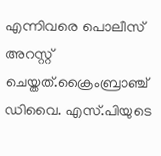എന്നിവരെ പൊലീസ് അറസ്റ്റ് ചെയ്തത്.ക്രൈംബ്രാഞ്ച് ഡിവൈ. എസ്.പിയുടെ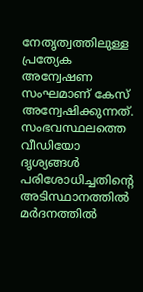നേതൃത്വത്തിലുള്ള പ്രത്യേക അന്വേഷണ സംഘമാണ് കേസ് അന്വേഷിക്കുന്നത്. സംഭവസ്ഥലത്തെ വീഡിയോ ദൃശ്യങ്ങൾ പരിശോധിച്ചതിന്റെ അടിസ്ഥാനത്തിൽ മർദനത്തിൽ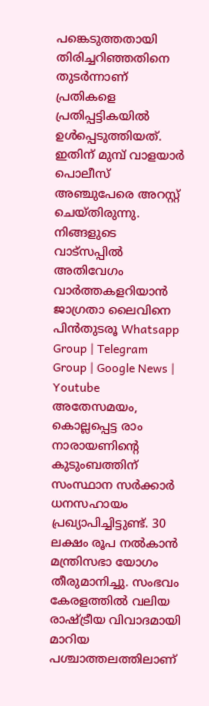പങ്കെടുത്തതായി തിരിച്ചറിഞ്ഞതിനെ തുടർന്നാണ് പ്രതികളെ പ്രതിപ്പട്ടികയിൽ ഉൾപ്പെടുത്തിയത്. ഇതിന് മുമ്പ് വാളയാർ പൊലീസ് അഞ്ചുപേരെ അറസ്റ്റ് ചെയ്തിരുന്നു.
നിങ്ങളുടെ വാട്സപ്പിൽ അതിവേഗം വാർത്തകളറിയാൻ ജാഗ്രതാ ലൈവിനെ പിൻതുടരൂ Whatsapp Group | Telegram Group | Google News | Youtube
അതേസമയം, കൊല്ലപ്പെട്ട രാം നാരായണിന്റെ കുടുംബത്തിന് സംസ്ഥാന സർക്കാർ ധനസഹായം പ്രഖ്യാപിച്ചിട്ടുണ്ട്. 30 ലക്ഷം രൂപ നൽകാൻ മന്ത്രിസഭാ യോഗം തീരുമാനിച്ചു. സംഭവം കേരളത്തിൽ വലിയ രാഷ്ട്രീയ വിവാദമായി മാറിയ പശ്ചാത്തലത്തിലാണ്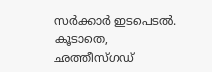സർക്കാർ ഇടപെടൽ. കൂടാതെ, ഛത്തീസ്ഗഡ്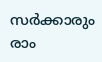സർക്കാരും രാം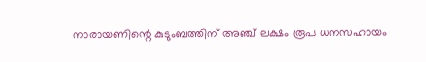നാരായണിന്റെ കുടുംബത്തിന് അഞ്ച് ലക്ഷം രൂപ ധനസഹായം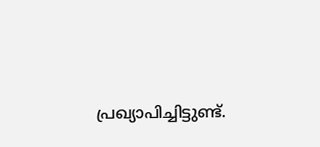പ്രഖ്യാപിച്ചിട്ടുണ്ട്.